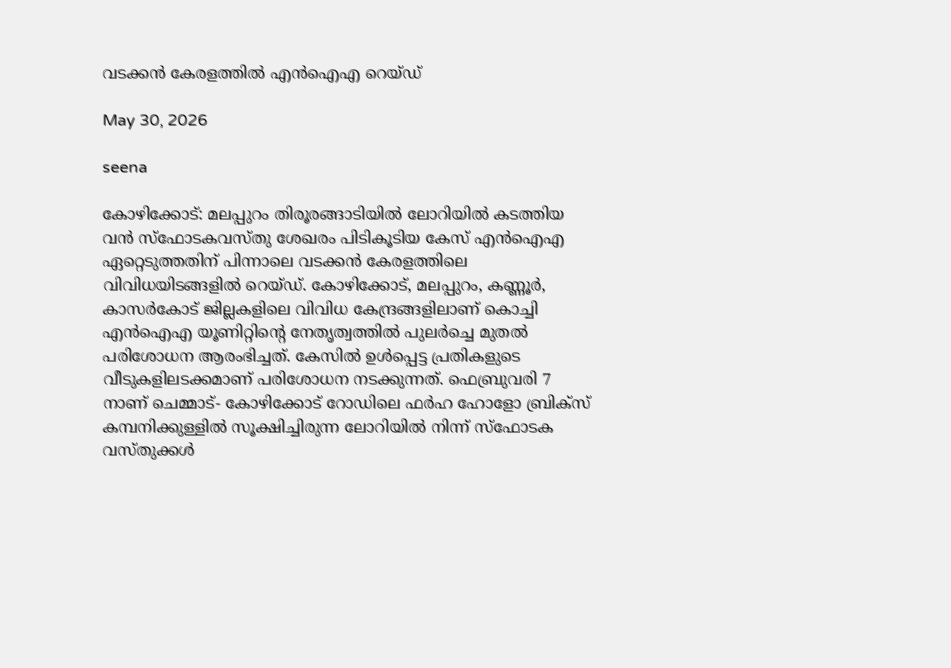വടക്കൻ കേരളത്തിൽ എൻഐഎ റെയ്ഡ്

May 30, 2026

seena

കോഴിക്കോട്: മലപ്പുറം തിരൂരങ്ങാടിയില്‍ ലോറിയില്‍ കടത്തിയ വന്‍ സ്ഫോടകവസ്തു ശേഖരം പിടികൂടിയ കേസ് എന്‍ഐഎ ഏറ്റെടുത്തതിന് പിന്നാലെ വടക്കൻ കേരളത്തിലെ വിവിധയിടങ്ങളില്‍ റെയ്ഡ്. കോഴിക്കോട്, മലപ്പുറം, കണ്ണൂര്‍, കാസര്‍കോട് ജില്ലകളിലെ വിവിധ കേന്ദ്രങ്ങളിലാണ് കൊച്ചി എന്‍ഐഎ യൂണിറ്റിന്റെ നേതൃത്വത്തില്‍ പുലര്‍ച്ചെ മുതല്‍ പരിശോധന ആരംഭിച്ചത്. കേസില്‍ ഉള്‍പ്പെട്ട പ്രതികളുടെ വീടുകളിലടക്കമാണ് പരിശോധന നടക്കുന്നത്. ഫെബ്രുവരി 7 നാണ് ചെമ്മാട്- കോഴിക്കോട് റോഡിലെ ഫര്‍ഹ ഹോളോ ബ്രിക്‌സ് കമ്പനിക്കുള്ളില്‍ സൂക്ഷിച്ചിരുന്ന ലോറിയില്‍ നിന്ന് സ്‌ഫോടക വസ്തുക്കള്‍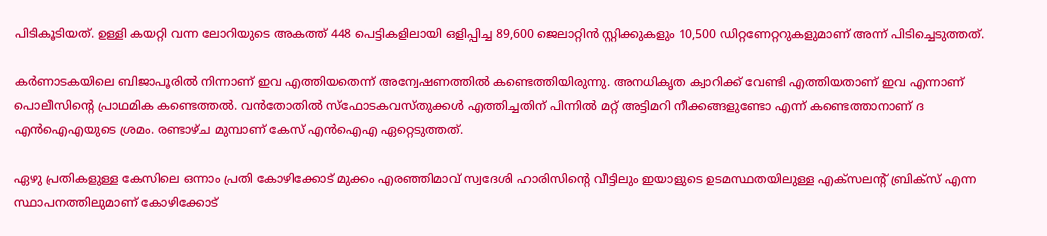പിടികൂടിയത്. ഉള്ളി കയറ്റി വന്ന ലോറിയുടെ അകത്ത് 448 പെട്ടികളിലായി ഒളിപ്പിച്ച 89,600 ജെലാറ്റിന്‍ സ്റ്റിക്കുകളും 10,500 ഡിറ്റണേറ്ററുകളുമാണ് അന്ന് പിടിച്ചെടുത്തത്.

കര്‍ണാടകയിലെ ബിജാപൂരില്‍ നിന്നാണ് ഇവ എത്തിയതെന്ന് അന്വേഷണത്തില്‍ കണ്ടെത്തിയിരുന്നു. അനധികൃത ക്വാറിക്ക് വേണ്ടി എത്തിയതാണ് ഇവ എന്നാണ് പൊലീസിൻ്റെ പ്രാഥമിക കണ്ടെത്തല്‍. വന്‍തോതില്‍ സ്‌ഫോടകവസ്തുക്കള്‍ എത്തിച്ചതിന് പിന്നില്‍ മറ്റ് അട്ടിമറി നീക്കങ്ങളുണ്ടോ എന്ന് കണ്ടെത്താനാണ് ദ എൻഐഎയുടെ ശ്രമം. രണ്ടാഴ്ച മുമ്പാണ് കേസ് എൻഐഎ ഏറ്റെടുത്തത്.

ഏഴു പ്രതികളുള്ള കേസിലെ ഒന്നാം പ്രതി കോഴിക്കോട് മുക്കം എരഞ്ഞിമാവ് സ്വദേശി ഹാരിസിന്റെ വീട്ടിലും ഇയാളുടെ ഉടമസ്ഥതയിലുള്ള എക്‌സലന്റ് ബ്രിക്‌സ് എന്ന സ്ഥാപനത്തിലുമാണ് കോഴിക്കോട്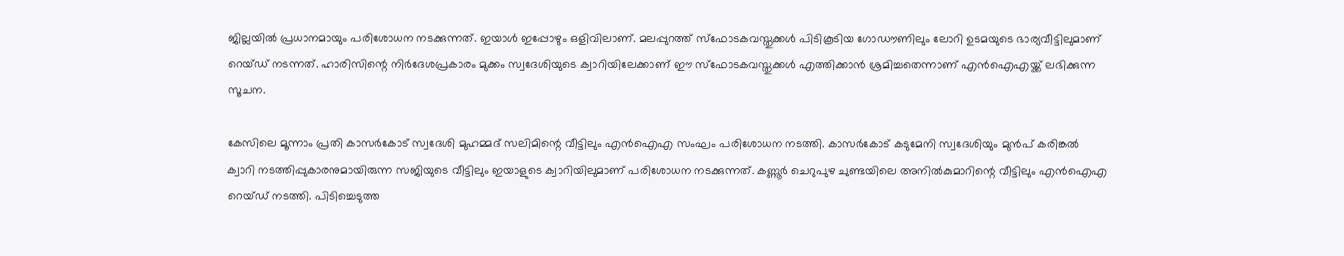ജില്ലയില്‍ പ്രധാനമായും പരിശോധന നടക്കുന്നത്. ഇയാൾ ഇപ്പോഴും ഒളിവിലാണ്. മലപ്പുറത്ത് സ്‌ഫോടകവസ്തുക്കള്‍ പിടികൂടിയ ഗോഡൗണിലും ലോറി ഉടമയുടെ ഭാര്യവീട്ടിലുമാണ് റെയ്ഡ് നടന്നത്. ഹാരിസിന്റെ നിര്‍ദേശപ്രകാരം മുക്കം സ്വദേശിയുടെ ക്വാറിയിലേക്കാണ് ഈ സ്‌ഫോടകവസ്തുക്കള്‍ എത്തിക്കാന്‍ ശ്രമിച്ചതെന്നാണ് എന്‍ഐഎയ്ക്ക് ലഭിക്കുന്ന സൂചന.

കേസിലെ മൂന്നാം പ്രതി കാസര്‍കോട് സ്വദേശി മുഹമ്മദ് സലിമിന്റെ വീട്ടിലും എന്‍ഐഎ സംഘം പരിശോധന നടത്തി. കാസര്‍കോട് കടുമേനി സ്വദേശിയും മുന്‍പ് കരിങ്കല്‍ ക്വാറി നടത്തിപ്പുകാരനുമായിരുന്ന സജിയുടെ വീട്ടിലും ഇയാളുടെ ക്വാറിയിലുമാണ് പരിശോധന നടക്കുന്നത്. കണ്ണൂര്‍ ചെറുപുഴ ചുണ്ടയിലെ അനില്‍കുമാറിന്റെ വീട്ടിലും എന്‍ഐഎ റെയ്ഡ് നടത്തി. പിടിച്ചെടുത്ത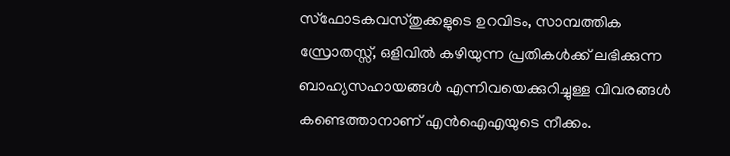സ്‌ഫോടകവസ്തുക്കളുടെ ഉറവിടം, സാമ്പത്തിക സ്രോതസ്സ്, ഒളിവില്‍ കഴിയുന്ന പ്രതികള്‍ക്ക് ലഭിക്കുന്ന ബാഹ്യസഹായങ്ങള്‍ എന്നിവയെക്കുറിച്ചുള്ള വിവരങ്ങൾ കണ്ടെത്താനാണ് എന്‍ഐഎയുടെ നീക്കം.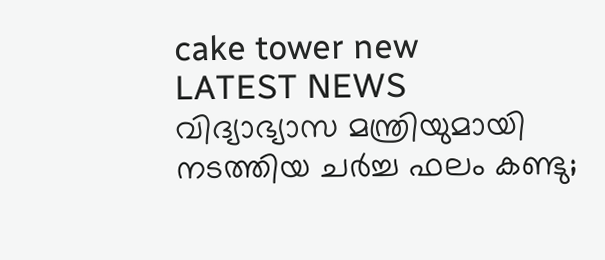cake tower new
LATEST NEWS
വിദ്യാഭ്യാസ മന്ത്രിയുമായി നടത്തിയ ചർച്ച ഫലം കണ്ടു;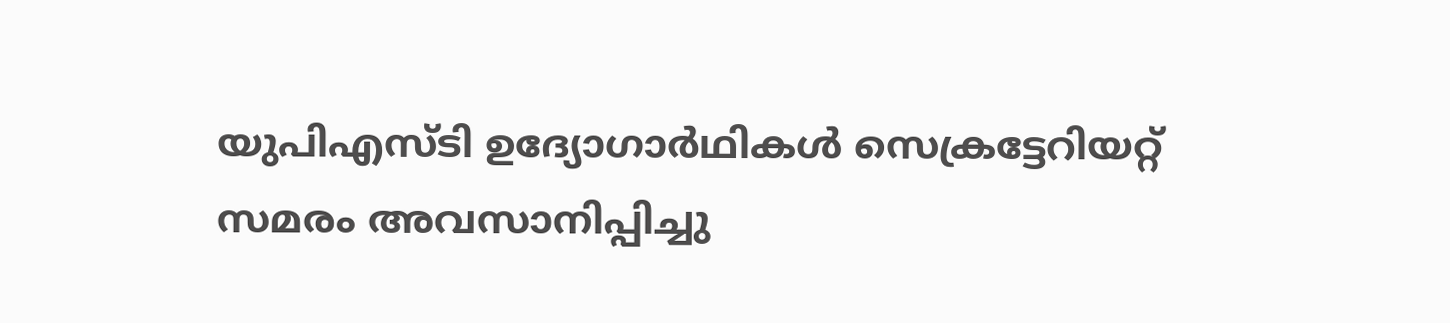യുപിഎസ്ടി ഉദ്യോഗാർഥികൾ സെക്രട്ടേറിയറ്റ് സമരം അവസാനിപ്പിച്ചു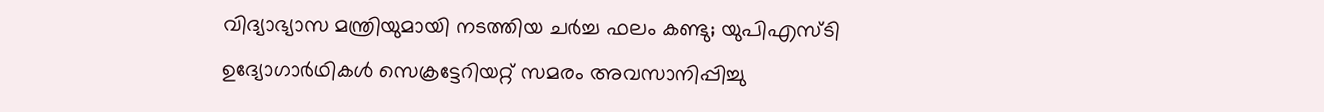വിദ്യാഭ്യാസ മന്ത്രിയുമായി നടത്തിയ ചർച്ച ഫലം കണ്ടു; യുപിഎസ്ടി ഉദ്യോഗാർഥികൾ സെക്രട്ടേറിയറ്റ് സമരം അവസാനിപ്പിച്ചു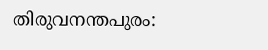തിരുവനന്തപുരം: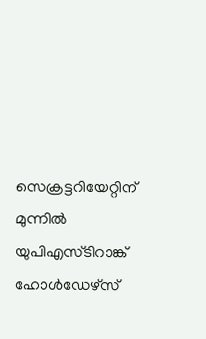സെക്രട്ടറിയേറ്റിന് മുന്നിൽ യുപിഎസ്ടിറാങ്ക് ഹോൾഡേഴ്‌സ്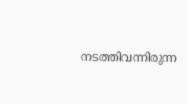നടത്തിവന്നിരുന്ന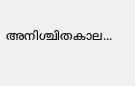അനിശ്ചിതകാല...